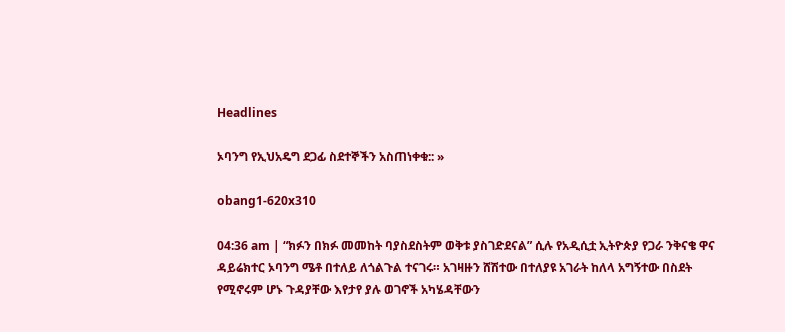Headlines

ኦባንግ የኢህአዴግ ደጋፊ ስደተኞችን አስጠነቀቁ:: »

obang1-620x310

04:36 am | “ክፉን በክፉ መመከት ባያስደስትም ወቅቱ ያስገድደናል” ሲሉ የአዲሲቷ ኢትዮጵያ የጋራ ንቅናቄ ዋና ዳይሬክተር ኦባንግ ሜቶ በተለይ ለጎልጉል ተናገሩ። አገዛዙን ሸሽተው በተለያዩ አገራት ከለላ አግኝተው በስደት የሚኖሩም ሆኑ ጉዳያቸው እየታየ ያሉ ወገኖች አካሄዳቸውን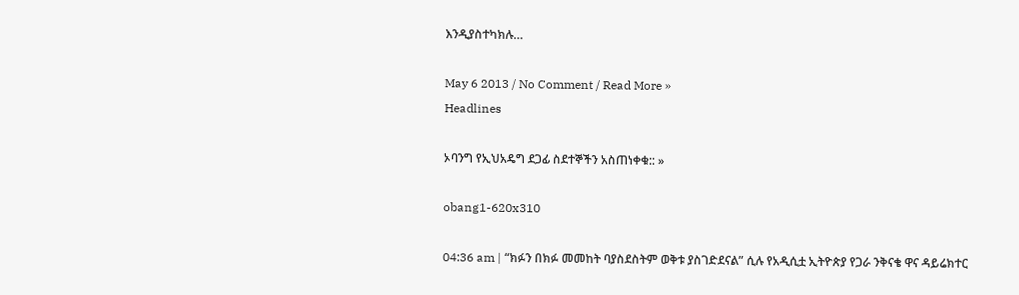እንዲያስተካክሉ…

May 6 2013 / No Comment / Read More »
Headlines

ኦባንግ የኢህአዴግ ደጋፊ ስደተኞችን አስጠነቀቁ:: »

obang1-620x310

04:36 am | “ክፉን በክፉ መመከት ባያስደስትም ወቅቱ ያስገድደናል” ሲሉ የአዲሲቷ ኢትዮጵያ የጋራ ንቅናቄ ዋና ዳይሬክተር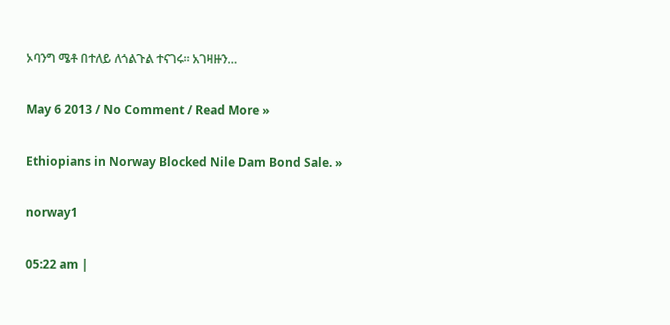ኦባንግ ሜቶ በተለይ ለጎልጉል ተናገሩ። አገዛዙን…

May 6 2013 / No Comment / Read More »

Ethiopians in Norway Blocked Nile Dam Bond Sale. »

norway1

05:22 am |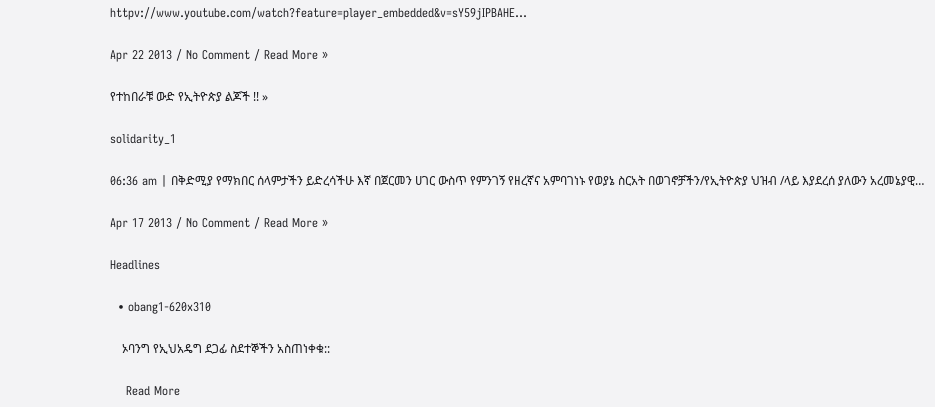httpv://www.youtube.com/watch?feature=player_embedded&v=sY59jIPBAHE…

Apr 22 2013 / No Comment / Read More »

የተከበራቹ ውድ የኢትዮጵያ ልጆች !! »

solidarity_1

06:36 am | በቅድሚያ የማክበር ሰላምታችን ይድረሳችሁ እኛ በጀርመን ሀገር ውስጥ የምንገኝ የዘረኛና አምባገነኑ የወያኔ ስርአት በወገኖቻችን/የኢትዮጵያ ህዝብ /ላይ እያደረሰ ያለውን አረመኔያዊ…

Apr 17 2013 / No Comment / Read More »

Headlines

  • obang1-620x310

    ኦባንግ የኢህአዴግ ደጋፊ ስደተኞችን አስጠነቀቁ::

    Read More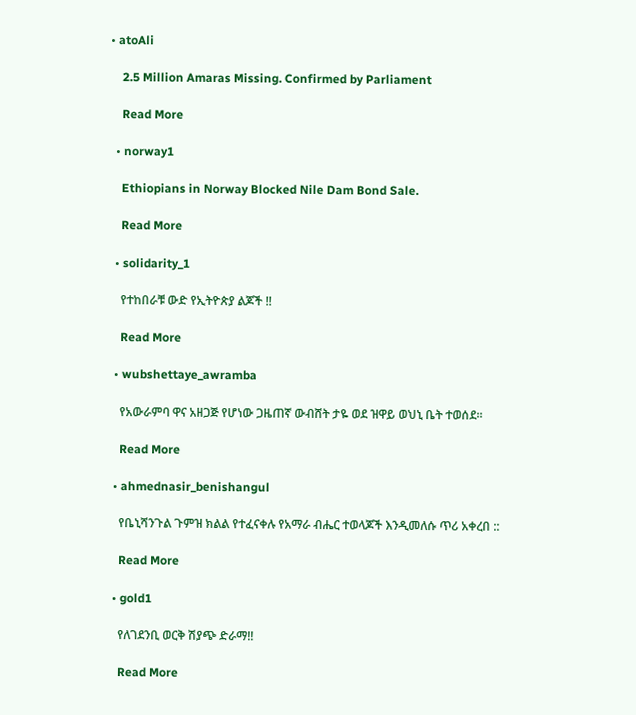• atoAli

    2.5 Million Amaras Missing. Confirmed by Parliament

    Read More

  • norway1

    Ethiopians in Norway Blocked Nile Dam Bond Sale.

    Read More

  • solidarity_1

    የተከበራቹ ውድ የኢትዮጵያ ልጆች !!

    Read More

  • wubshettaye_awramba

    የአውራምባ ዋና አዘጋጅ የሆነው ጋዜጠኛ ውብሸት ታዬ ወደ ዝዋይ ወህኒ ቤት ተወሰደ፡፡

    Read More

  • ahmednasir_benishangul

    የቤኒሻንጉል ጉምዝ ክልል የተፈናቀሉ የአማራ ብሔር ተወላጆች እንዲመለሱ ጥሪ አቀረበ ::

    Read More

  • gold1

    የለገደንቢ ወርቅ ሽያጭ ድራማ!!

    Read More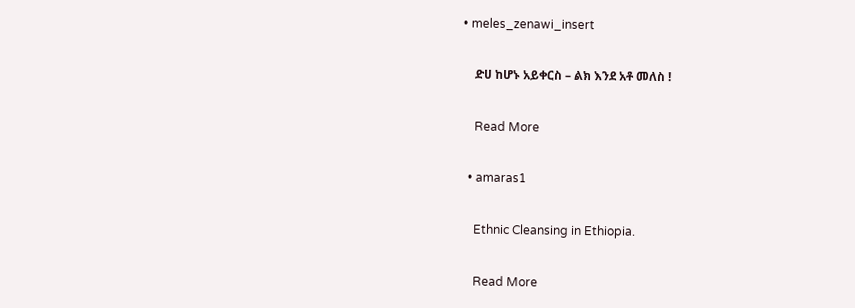• meles_zenawi_insert

    ድሀ ከሆኑ አይቀርስ – ልክ እንደ አቶ መለስ !

    Read More

  • amaras1

    Ethnic Cleansing in Ethiopia.

    Read More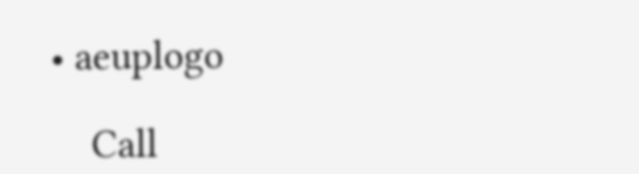• aeuplogo

    Call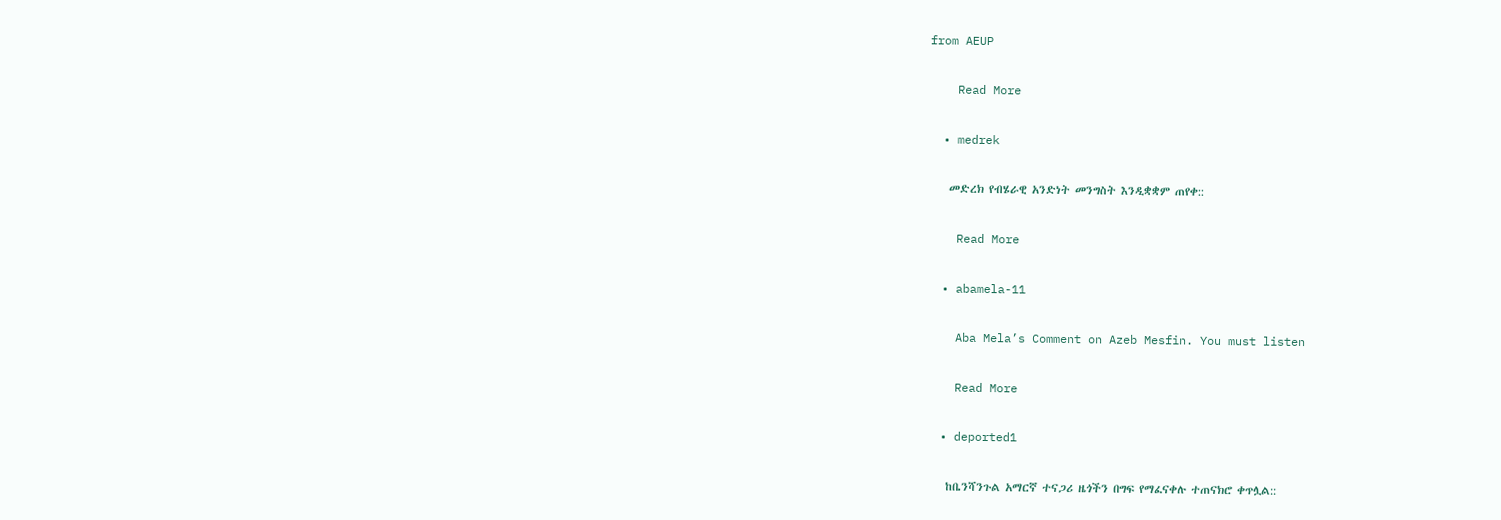from AEUP

    Read More

  • medrek

    መድረክ የብሄራዊ አንድነት መንግስት እንዲቋቋም ጠየቀ::

    Read More

  • abamela-11

    Aba Mela’s Comment on Azeb Mesfin. You must listen

    Read More

  • deported1

    ከቤንሻንጉል አማርኛ ተናጋሪ ዜጎችን በግፍ የማፈናቀሉ ተጠናክሮ ቀጥሏል::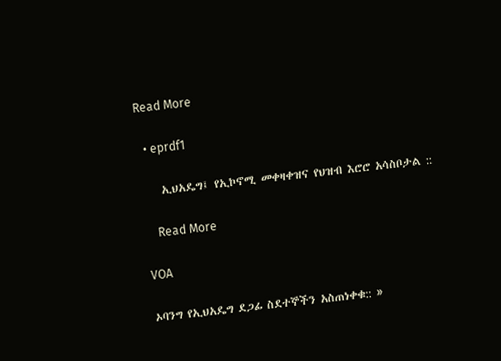Read More

  • eprdf1

    ኢህአዴግ፤ የኢኮኖሚ መቀዛቀዝና የህዝብ እሮሮ አሳስቦታል ::

    Read More

VOA

ኦባንግ የኢህአዴግ ደጋፊ ስደተኞችን አስጠነቀቁ:: »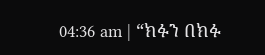04:36 am | “ክፉን በክፉ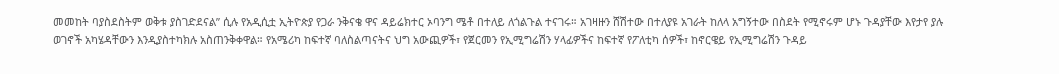መመከት ባያስደስትም ወቅቱ ያስገድደናል” ሲሉ የአዲሲቷ ኢትዮጵያ የጋራ ንቅናቄ ዋና ዳይሬክተር ኦባንግ ሜቶ በተለይ ለጎልጉል ተናገሩ። አገዛዙን ሸሽተው በተለያዩ አገራት ከለላ አግኝተው በስደት የሚኖሩም ሆኑ ጉዳያቸው እየታየ ያሉ ወገኖች አካሄዳቸውን እንዲያስተካክሉ አስጠንቅቀዋል። የአሜሪካ ከፍተኛ ባለስልጣናትና ህግ አውጪዎች፣ የጀርመን የኢሚግሬሽን ሃላፊዎችና ከፍተኛ የፖለቲካ ሰዎች፣ ከኖርዌይ የኢሚግሬሽን ጉዳይ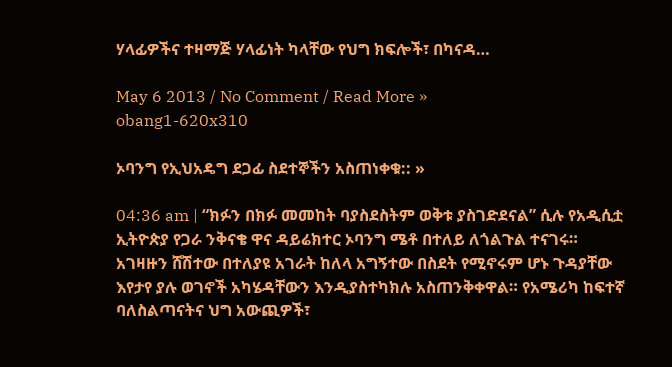ሃላፊዎችና ተዛማጅ ሃላፊነት ካላቸው የህግ ክፍሎች፣ በካናዳ…

May 6 2013 / No Comment / Read More »
obang1-620x310

ኦባንግ የኢህአዴግ ደጋፊ ስደተኞችን አስጠነቀቁ:: »

04:36 am | “ክፉን በክፉ መመከት ባያስደስትም ወቅቱ ያስገድደናል” ሲሉ የአዲሲቷ ኢትዮጵያ የጋራ ንቅናቄ ዋና ዳይሬክተር ኦባንግ ሜቶ በተለይ ለጎልጉል ተናገሩ። አገዛዙን ሸሽተው በተለያዩ አገራት ከለላ አግኝተው በስደት የሚኖሩም ሆኑ ጉዳያቸው እየታየ ያሉ ወገኖች አካሄዳቸውን እንዲያስተካክሉ አስጠንቅቀዋል። የአሜሪካ ከፍተኛ ባለስልጣናትና ህግ አውጪዎች፣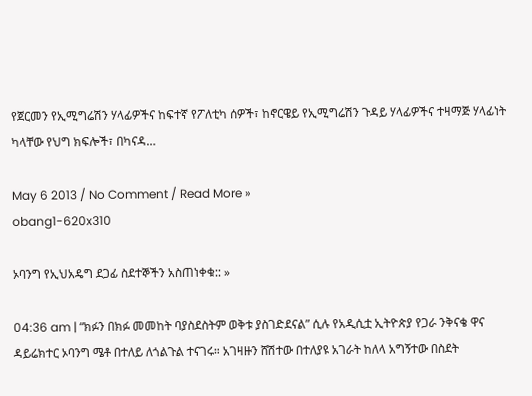የጀርመን የኢሚግሬሽን ሃላፊዎችና ከፍተኛ የፖለቲካ ሰዎች፣ ከኖርዌይ የኢሚግሬሽን ጉዳይ ሃላፊዎችና ተዛማጅ ሃላፊነት ካላቸው የህግ ክፍሎች፣ በካናዳ…

May 6 2013 / No Comment / Read More »
obang1-620x310

ኦባንግ የኢህአዴግ ደጋፊ ስደተኞችን አስጠነቀቁ:: »

04:36 am | “ክፉን በክፉ መመከት ባያስደስትም ወቅቱ ያስገድደናል” ሲሉ የአዲሲቷ ኢትዮጵያ የጋራ ንቅናቄ ዋና ዳይሬክተር ኦባንግ ሜቶ በተለይ ለጎልጉል ተናገሩ። አገዛዙን ሸሽተው በተለያዩ አገራት ከለላ አግኝተው በስደት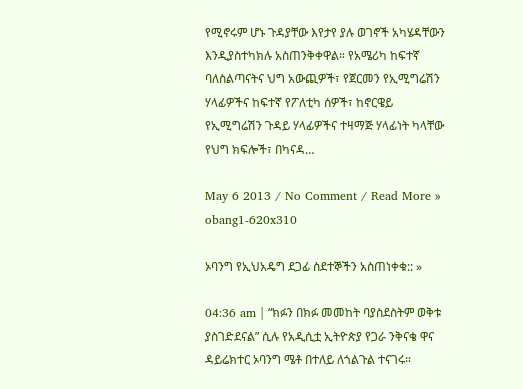የሚኖሩም ሆኑ ጉዳያቸው እየታየ ያሉ ወገኖች አካሄዳቸውን እንዲያስተካክሉ አስጠንቅቀዋል። የአሜሪካ ከፍተኛ ባለስልጣናትና ህግ አውጪዎች፣ የጀርመን የኢሚግሬሽን ሃላፊዎችና ከፍተኛ የፖለቲካ ሰዎች፣ ከኖርዌይ የኢሚግሬሽን ጉዳይ ሃላፊዎችና ተዛማጅ ሃላፊነት ካላቸው የህግ ክፍሎች፣ በካናዳ…

May 6 2013 / No Comment / Read More »
obang1-620x310

ኦባንግ የኢህአዴግ ደጋፊ ስደተኞችን አስጠነቀቁ:: »

04:36 am | “ክፉን በክፉ መመከት ባያስደስትም ወቅቱ ያስገድደናል” ሲሉ የአዲሲቷ ኢትዮጵያ የጋራ ንቅናቄ ዋና ዳይሬክተር ኦባንግ ሜቶ በተለይ ለጎልጉል ተናገሩ።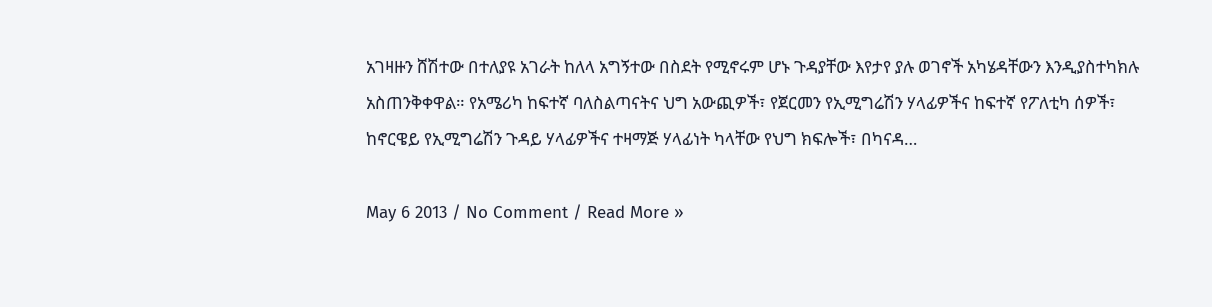አገዛዙን ሸሽተው በተለያዩ አገራት ከለላ አግኝተው በስደት የሚኖሩም ሆኑ ጉዳያቸው እየታየ ያሉ ወገኖች አካሄዳቸውን እንዲያስተካክሉ አስጠንቅቀዋል። የአሜሪካ ከፍተኛ ባለስልጣናትና ህግ አውጪዎች፣ የጀርመን የኢሚግሬሽን ሃላፊዎችና ከፍተኛ የፖለቲካ ሰዎች፣ ከኖርዌይ የኢሚግሬሽን ጉዳይ ሃላፊዎችና ተዛማጅ ሃላፊነት ካላቸው የህግ ክፍሎች፣ በካናዳ…

May 6 2013 / No Comment / Read More »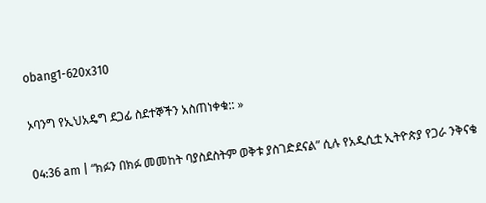obang1-620x310

ኦባንግ የኢህአዴግ ደጋፊ ስደተኞችን አስጠነቀቁ:: »

04:36 am | “ክፉን በክፉ መመከት ባያስደስትም ወቅቱ ያስገድደናል” ሲሉ የአዲሲቷ ኢትዮጵያ የጋራ ንቅናቄ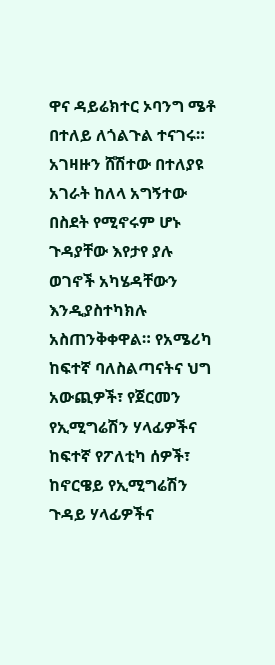ዋና ዳይሬክተር ኦባንግ ሜቶ በተለይ ለጎልጉል ተናገሩ። አገዛዙን ሸሽተው በተለያዩ አገራት ከለላ አግኝተው በስደት የሚኖሩም ሆኑ ጉዳያቸው እየታየ ያሉ ወገኖች አካሄዳቸውን እንዲያስተካክሉ አስጠንቅቀዋል። የአሜሪካ ከፍተኛ ባለስልጣናትና ህግ አውጪዎች፣ የጀርመን የኢሚግሬሽን ሃላፊዎችና ከፍተኛ የፖለቲካ ሰዎች፣ ከኖርዌይ የኢሚግሬሽን ጉዳይ ሃላፊዎችና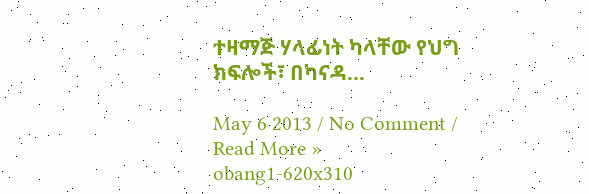ተዛማጅ ሃላፊነት ካላቸው የህግ ክፍሎች፣ በካናዳ…

May 6 2013 / No Comment / Read More »
obang1-620x310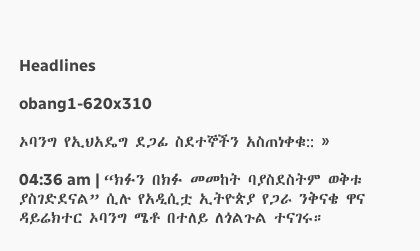Headlines

obang1-620x310

ኦባንግ የኢህአዴግ ደጋፊ ስደተኞችን አስጠነቀቁ:: »

04:36 am | “ክፉን በክፉ መመከት ባያስደስትም ወቅቱ ያስገድደናል” ሲሉ የአዲሲቷ ኢትዮጵያ የጋራ ንቅናቄ ዋና ዳይሬክተር ኦባንግ ሜቶ በተለይ ለጎልጉል ተናገሩ።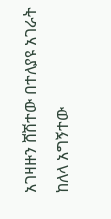አገዛዙን ሸሽተው በተለያዩ አገራት ከለላ አግኝተው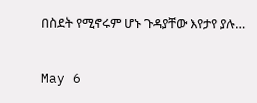በስደት የሚኖሩም ሆኑ ጉዳያቸው እየታየ ያሉ…

May 6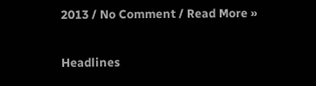2013 / No Comment / Read More »

Headlines